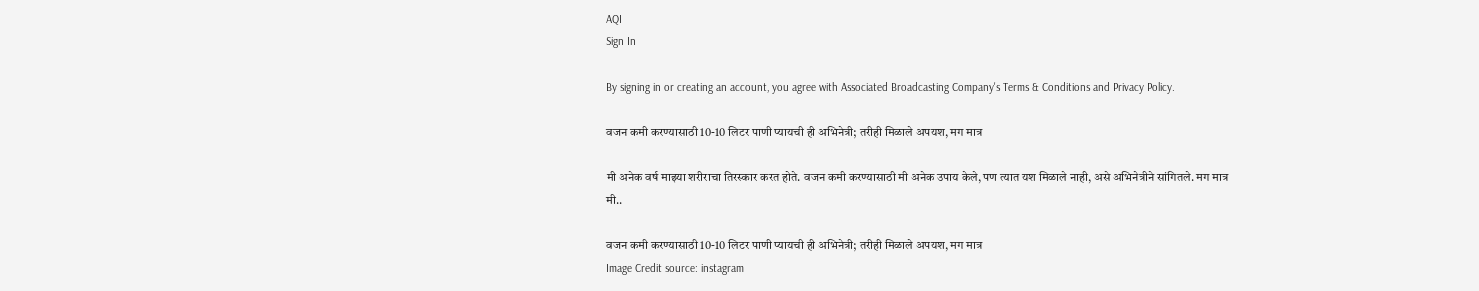AQI
Sign In

By signing in or creating an account, you agree with Associated Broadcasting Company's Terms & Conditions and Privacy Policy.

वजन कमी करण्यासाठी 10-10 लिटर पाणी प्यायची ही अभिनेत्री; तरीही मिळाले अपयश, मग मात्र

मी अनेक वर्ष माझ्या शरीराचा तिरस्कार करत होते. वजन कमी करण्यासाठी मी अनेक उपाय केले, पण त्यात यश मिळाले नाही, असे अभिनेत्रीने सांगितले. मग मात्र मी..

वजन कमी करण्यासाठी 10-10 लिटर पाणी प्यायची ही अभिनेत्री; तरीही मिळाले अपयश, मग मात्र
Image Credit source: instagram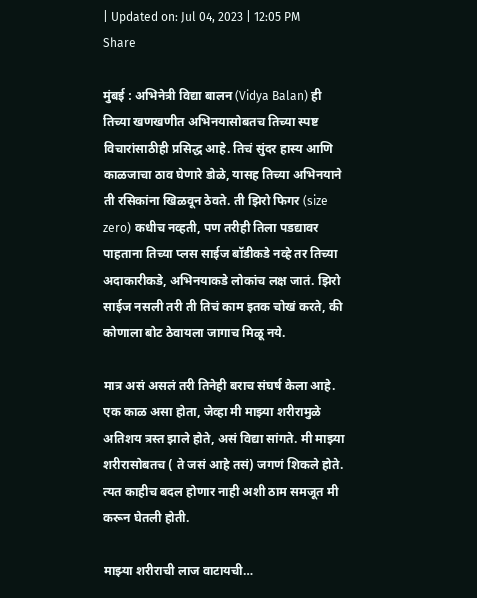| Updated on: Jul 04, 2023 | 12:05 PM
Share

मुंबई : अभिनेत्री विद्या बालन (Vidya Balan) ही तिच्या खणखणीत अभिनयासोबतच तिच्या स्पष्ट विचारांसाठीही प्रसिद्ध आहे. तिचं सुंदर हास्य आणि काळजाचा ठाव घेणारे डोळे, यासह तिच्या अभिनयाने ती रसिकांना खिळवून ठेवते. ती झिरो फिगर (size zero) कधीच नव्हती, पण तरीही तिला पडद्यावर पाहताना तिच्या प्लस साईज बॉडीकडे नव्हे तर तिच्या अदाकारीकडे, अभिनयाकडे लोकांच लक्ष जातं. झिरो साईज नसली तरी ती तिचं काम इतक चोखं करते, की कोणाला बोट ठेवायला जागाच मिळू नये.

मात्र असं असलं तरी तिनेही बराच संघर्ष केला आहे. एक काळ असा होता, जेव्हा मी माझ्या शरीरामुळे अतिशय त्रस्त झाले होते, असं विद्या सांगते. मी माझ्या शरीरासोबतच ( ते जसं आहे तसं) जगणं शिकले होते. त्यत काहीच बदल होणार नाही अशी ठाम समजूत मी करून घेतली होती.

माझ्या शरीराची लाज वाटायची…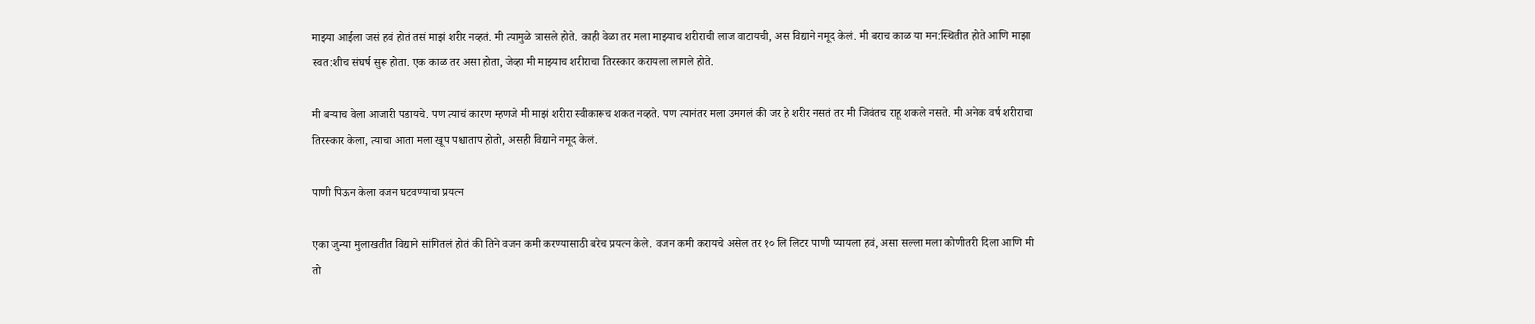माझ्या आईला जसं हवं होतं तसं माझं शरीर नव्हतं. मी त्यामुळे त्रासले होते. काही वेळा तर मला माझ्याच शरीराची लाज वाटायची, अस विद्याने नमूद केलं. मी बराच काळ या मन:स्थितीत होते आणि माझा स्वत:शीच संघर्ष सुरू होता. एक काळ तर असा होता, जेव्हा मी माझ्याच शरीराचा तिरस्कार करायला लागले होते.

मी बऱ्याच वेला आजारी पडायचे. पण त्याचं कारण म्हणजे मी माझं शरीरा स्वीकारूच शकत नव्हते. पण त्यानंतर मला उमगलं की जर हे शरीर नसतं तर मी जिवंतच राहू शकले नसते. मी अनेक वर्ष शरीराचा तिरस्कार केला, त्याचा आता मला खूप पश्चाताप होतो, असही विद्याने नमूद केलं.

पाणी पिऊन केला वजन घटवण्याचा प्रयत्न

एका जुन्या मुलाखतीत विद्याने सांगितलं होतं की तिने वजन कमी करण्यासाठी बरेच प्रयत्न केले. वजन कमी करायचे असेल तर १० लि लिटर पाणी प्यायला हवं, असा सल्ला मला कोणीतरी दिला आणि मी तो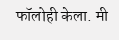फॉलोही केला. मी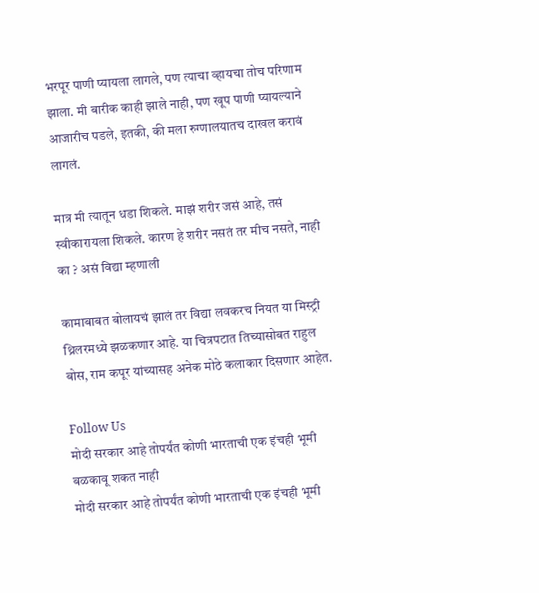भरपूर पाणी प्यायला लागले, पण त्याचा व्हायचा तोच परिणाम झाला. मी बारीक काही झाले नाही, पण खूप पाणी प्यायल्याने आजारीच पडले, इतकी, की मला रुग्णालयातच दाखल करावं लागलं.

मात्र मी त्यातून धडा शिकले. माझं शरीर जसं आहे, तसं स्वीकारायला शिकले. कारण हे शरीर नसतं तर मीच नसते, नाही का ? असं विद्या म्हणाली

कामाबाबत बोलायचं झालं तर विद्या लवकरच नियत या मिस्ट्री थ्रिलरमध्ये झळकणार आहे. या चित्रपटात तिच्यासोबत राहुल बोस, राम कपूर यांच्यासह अनेक मोठे कलाकार दिसणार आहेत.

Follow Us
मोदी सरकार आहे तोपर्यंत कोणी भारताची एक इंचही भूमी बळकावू शकत नाही
मोदी सरकार आहे तोपर्यंत कोणी भारताची एक इंचही भूमी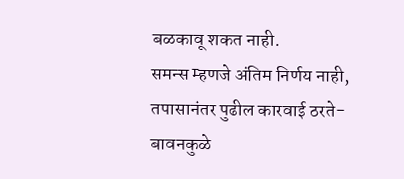बळकावू शकत नाही.
समन्स म्हणजे अंतिम निर्णय नाही, तपासानंतर पुढील कारवाई ठरते- बावनकुळे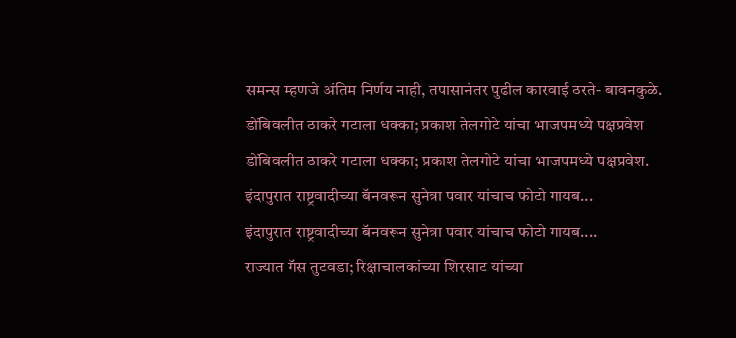समन्स म्हणजे अंतिम निर्णय नाही, तपासानंतर पुढील कारवाई ठरते- बावनकुळे.
डोंबिवलीत ठाकरे गटाला धक्का; प्रकाश तेलगोटे यांचा भाजपमध्ये पक्षप्रवेश
डोंबिवलीत ठाकरे गटाला धक्का; प्रकाश तेलगोटे यांचा भाजपमध्ये पक्षप्रवेश.
इंदापुरात राष्ट्रवादीच्या बॅनवरून सुनेत्रा पवार यांचाच फोटो गायब...
इंदापुरात राष्ट्रवादीच्या बॅनवरून सुनेत्रा पवार यांचाच फोटो गायब....
राज्यात गॅस तुटवडा; रिक्षाचालकांच्या शिरसाट यांच्या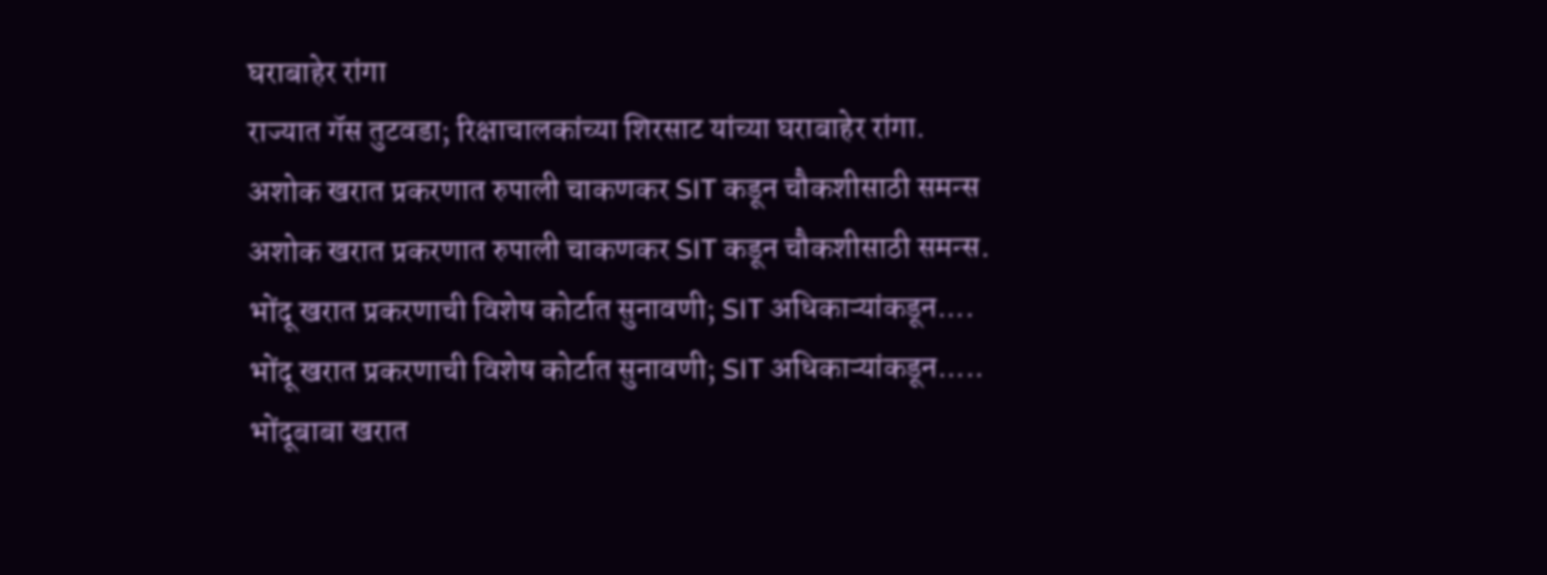घराबाहेर रांगा
राज्यात गॅस तुटवडा; रिक्षाचालकांच्या शिरसाट यांच्या घराबाहेर रांगा.
अशोक खरात प्रकरणात रुपाली चाकणकर SIT कडून चौकशीसाठी समन्स
अशोक खरात प्रकरणात रुपाली चाकणकर SIT कडून चौकशीसाठी समन्स.
भोंदू खरात प्रकरणाची विशेष कोर्टात सुनावणी; SIT अधिकाऱ्यांकडून....
भोंदू खरात प्रकरणाची विशेष कोर्टात सुनावणी; SIT अधिकाऱ्यांकडून.....
भोंदूबाबा खरात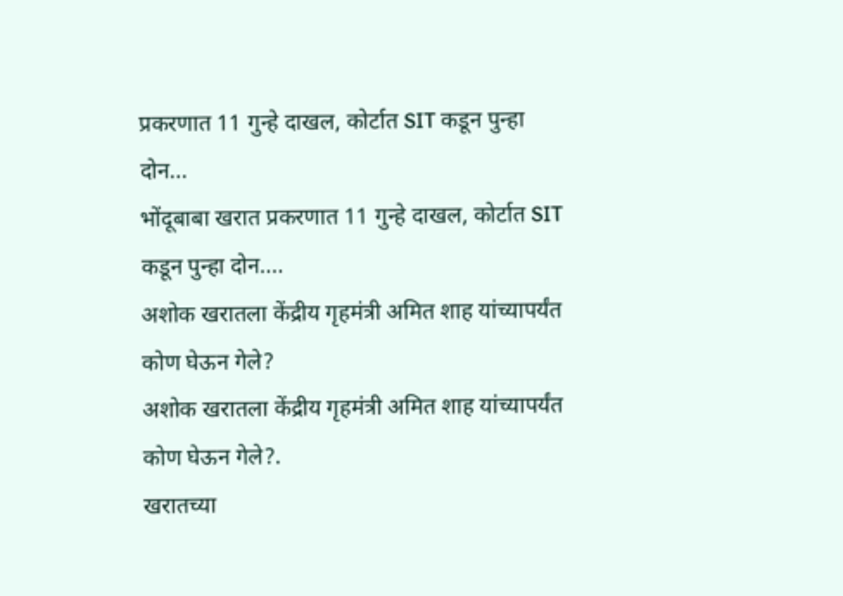प्रकरणात 11 गुन्हे दाखल, कोर्टात SIT कडून पुन्हा दोन...
भोंदूबाबा खरात प्रकरणात 11 गुन्हे दाखल, कोर्टात SIT कडून पुन्हा दोन....
अशोक खरातला केंद्रीय गृहमंत्री अमित शाह यांच्यापर्यंत कोण घेऊन गेले?
अशोक खरातला केंद्रीय गृहमंत्री अमित शाह यांच्यापर्यंत कोण घेऊन गेले?.
खरातच्या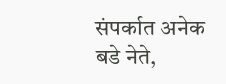संपर्कात अनेक बडे नेते,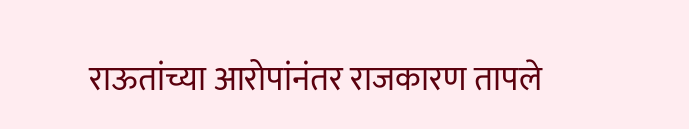राऊतांच्या आरोपांनंतर राजकारण तापले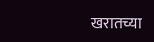खरातच्या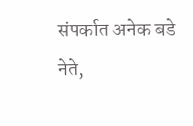संपर्कात अनेक बडे नेते,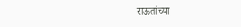राऊतांच्या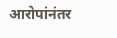आरोपांनंतर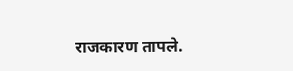राजकारण तापले.